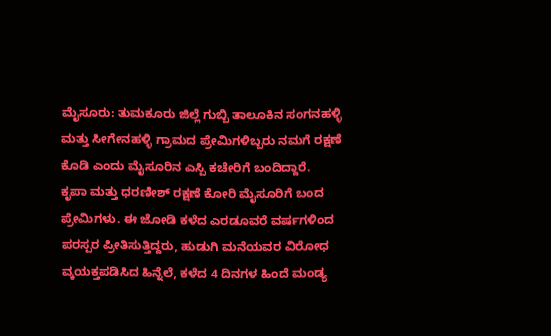ಮೈಸೂರು: ತುಮಕೂರು ಜಿಲ್ಲೆ ಗುಬ್ಬಿ ತಾಲೂಕಿನ ಸಂಗನಹಳ್ಳಿ ಮತ್ತು ಸೀಗೇನಹಳ್ಳಿ ಗ್ರಾಮದ ಪ್ರೇಮಿಗಳಿಬ್ಬರು ನಮಗೆ ರಕ್ಷಣೆ ಕೊಡಿ ಎಂದು ಮೈಸೂರಿನ ಎಸ್ಪಿ ಕಚೇರಿಗೆ ಬಂದಿದ್ದಾರೆ.
ಕೃಪಾ ಮತ್ತು ಧರಣೀಶ್ ರಕ್ಷಣೆ ಕೋರಿ ಮೈಸೂರಿಗೆ ಬಂದ ಪ್ರೇಮಿಗಳು. ಈ ಜೋಡಿ ಕಳೆದ ಎರಡೂವರೆ ವರ್ಷಗಳಿಂದ ಪರಸ್ಪರ ಪ್ರೀತಿಸುತ್ತಿದ್ದರು, ಹುಡುಗಿ ಮನೆಯವರ ವಿರೋಧ ವ್ಕಯಕ್ತಪಡಿಸಿದ ಹಿನ್ನೆಲೆ, ಕಳೆದ 4 ದಿನಗಳ ಹಿಂದೆ ಮಂಡ್ಯ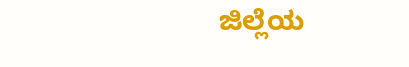ಜಿಲ್ಲೆಯ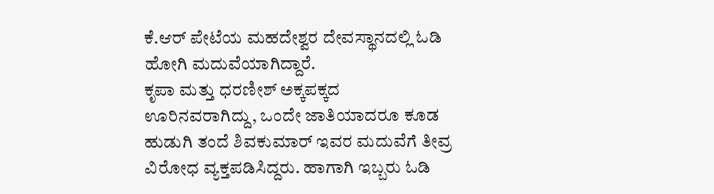ಕೆ.ಆರ್ ಪೇಟೆಯ ಮಹದೇಶ್ವರ ದೇವಸ್ಥಾನದಲ್ಲಿ ಓಡಿ ಹೋಗಿ ಮದುವೆಯಾಗಿದ್ದಾರೆ.
ಕೃಪಾ ಮತ್ತು ಧರಣೀಶ್ ಅಕ್ಕಪಕ್ಕದ ಊರಿನವರಾಗಿದ್ದು, ಒಂದೇ ಜಾತಿಯಾದರೂ ಕೂಡ ಹುಡುಗಿ ತಂದೆ ಶಿವಕುಮಾರ್ ಇವರ ಮದುವೆಗೆ ತೀವ್ರ ವಿರೋಧ ವ್ಯಕ್ತಪಡಿಸಿದ್ದರು. ಹಾಗಾಗಿ ಇಬ್ಬರು ಓಡಿ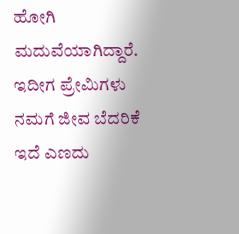ಹೋಗಿ ಮದುವೆಯಾಗಿದ್ದಾರೆ. ಇದೀಗ ಪ್ರೇಮಿಗಳು ನಮಗೆ ಜೀವ ಬೆದರಿಕೆ ಇದೆ ಎಣದು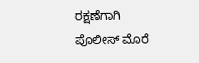ರಕ್ಷಣೆಗಾಗಿ ಪೊಲೀಸ್ ಮೊರೆ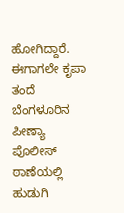ಹೋಗಿದ್ದಾರೆ.
ಈಗಾಗಲೇ ಕೃಪಾ ತಂದೆ ಬೆಂಗಳೂರಿನ ಪೀಣ್ಯಾ ಪೊಲೀಸ್ ಠಾಣೆಯಲ್ಲಿ ಹುಡುಗಿ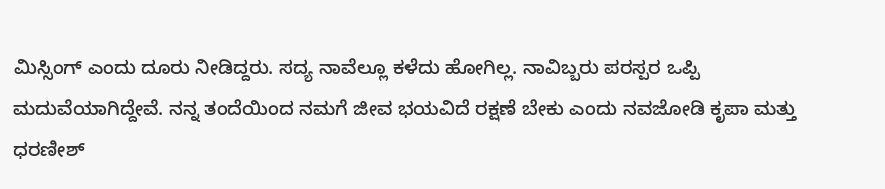ಮಿಸ್ಸಿಂಗ್ ಎಂದು ದೂರು ನೀಡಿದ್ದರು. ಸದ್ಯ ನಾವೆಲ್ಲೂ ಕಳೆದು ಹೋಗಿಲ್ಲ. ನಾವಿಬ್ಬರು ಪರಸ್ಪರ ಒಪ್ಪಿ ಮದುವೆಯಾಗಿದ್ದೇವೆ. ನನ್ನ ತಂದೆಯಿಂದ ನಮಗೆ ಜೀವ ಭಯವಿದೆ ರಕ್ಷಣೆ ಬೇಕು ಎಂದು ನವಜೋಡಿ ಕೃಪಾ ಮತ್ತು ಧರಣೀಶ್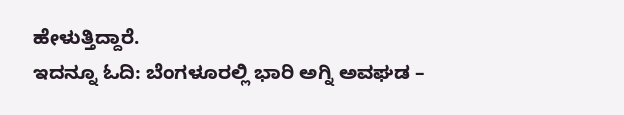ಹೇಳುತ್ತಿದ್ದಾರೆ.
ಇದನ್ನೂ ಓದಿ: ಬೆಂಗಳೂರಲ್ಲಿ ಭಾರಿ ಅಗ್ನಿ ಅವಘಡ –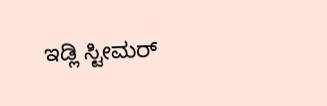ಇಡ್ಲಿ ಸ್ಟೀಮರ್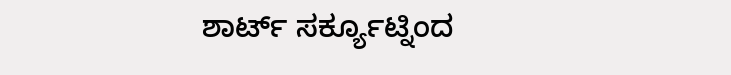ಶಾರ್ಟ್ ಸರ್ಕ್ಯೂಟ್ನಿಂದ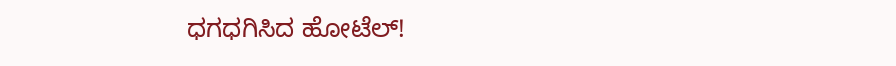ಧಗಧಗಿಸಿದ ಹೋಟೆಲ್!